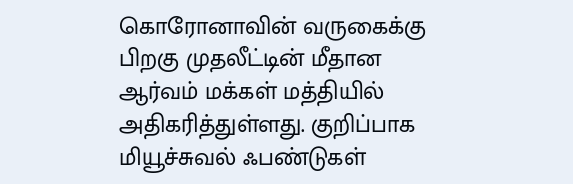கொரோனாவின் வருகைக்கு பிறகு முதலீட்டின் மீதான ஆர்வம் மக்கள் மத்தியில் அதிகரித்துள்ளது. குறிப்பாக மியூச்சுவல் ஃபண்டுகள்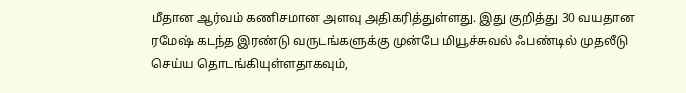மீதான ஆர்வம் கணிசமான அளவு அதிகரித்துள்ளது. இது குறித்து 30 வயதான ரமேஷ் கடந்த இரண்டு வருடங்களுக்கு முன்பே மியூச்சுவல் ஃபண்டில் முதலீடு செய்ய தொடங்கியுள்ளதாகவும்,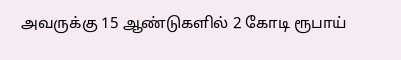அவருக்கு 15 ஆண்டுகளில் 2 கோடி ரூபாய்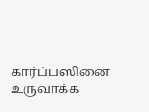கார்ப்பஸினை உருவாக்க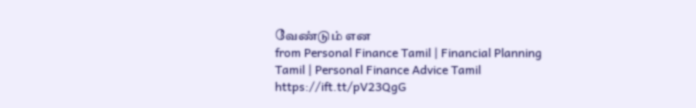வேண்டும் என
from Personal Finance Tamil | Financial Planning Tamil | Personal Finance Advice Tamil https://ift.tt/pV23QgG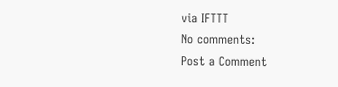via IFTTT
No comments:
Post a Comment